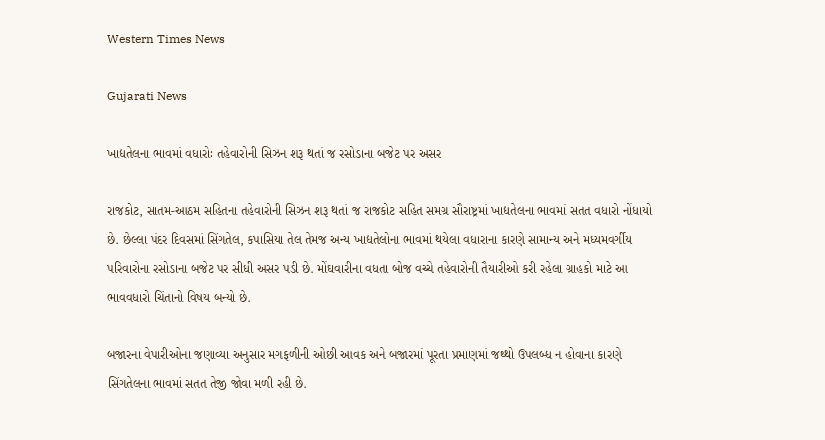Western Times News

Gujarati News

ખાદ્યતેલના ભાવમાં વધારોઃ તહેવારોની સિઝન શરૂ થતાં જ રસોડાના બજેટ પર અસર

રાજકોટ, સાતમ-આઠમ સહિતના તહેવારોની સિઝન શરૂ થતાં જ રાજકોટ સહિત સમગ્ર સૌરાષ્ટ્રમાં ખાદ્યતેલના ભાવમાં સતત વધારો નોંધાયો છે. છેલ્લા પંદર દિવસમાં સિંગતેલ, કપાસિયા તેલ તેમજ અન્ય ખાદ્યતેલોના ભાવમાં થયેલા વધારાના કારણે સામાન્ય અને મધ્યમવર્ગીય પરિવારોના રસોડાના બજેટ પર સીધી અસર પડી છે. મોંઘવારીના વધતા બોજ વચ્ચે તહેવારોની તૈયારીઓ કરી રહેલા ગ્રાહકો માટે આ ભાવવધારો ચિંતાનો વિષય બન્યો છે.

બજારના વેપારીઓના જણાવ્યા અનુસાર મગફળીની ઓછી આવક અને બજારમાં પૂરતા પ્રમાણમાં જથ્થો ઉપલબ્ધ ન હોવાના કારણે સિંગતેલના ભાવમાં સતત તેજી જોવા મળી રહી છે.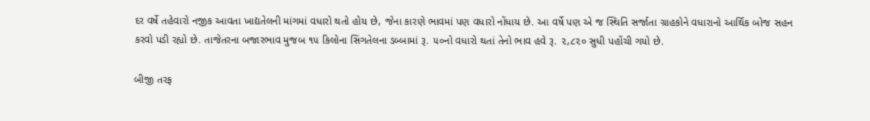દર વર્ષે તહેવારો નજીક આવતા ખાદ્યતેલની માંગમાં વધારો થતો હોય છે, જેના કારણે ભાવમાં પણ વધારો નોંધાય છે. આ વર્ષે પણ એ જ સ્થિતિ સર્જાતા ગ્રાહકોને વધારાનો આર્થિક બોજ સહન કરવો પડી રહ્યો છે. તાજેતરના બજારભાવ મુજબ ૧૫ કિલોના સિંગતેલના ડબ્બામાં રૂ. ૫૦નો વધારો થતાં તેનો ભાવ હવે રૂ. ૨,૮૨૦ સુધી પહોંચી ગયો છે.

બીજી તરફ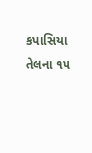કપાસિયા તેલના ૧૫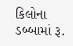કિલોના ડબ્બામાં રૂ.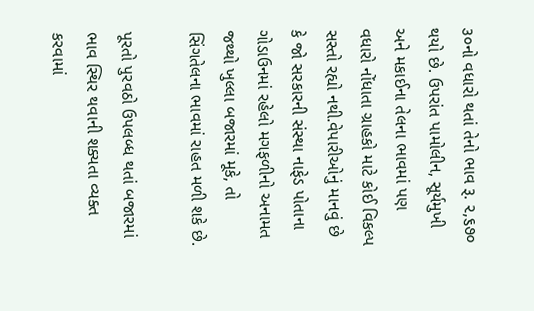૩૦નો વધારો થતાં તેનો ભાવ રૂ. ૨,૬૭૦ થયો છે. ઉપરાંત પામોલીન, સૂર્યમુખી અને મકાઈના તેલના ભાવમાં પણ વધારો નોંધાતા ગ્રાહકો માટે કોઈ વિકલ્પ સસ્તો રહ્યો નથી.વેપારીઓનું માનવું છે કે જો સરકારની સંસ્થા નાફેડ પોતાના ગોડાઉનમાં રહેલો મગફળીનો અનામત જથ્થો ખુલ્લા બજારમાં મૂકે, તો સિંગતેલના ભાવમાં રાહત મળી શકે છે.

પૂરતો પુરવઠો ઉપલબ્ધ થતાં બજારમાં ભાવ સ્થિર થવાની શક્યતા વ્યક્ત કરવામાં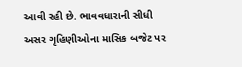આવી રહી છે. ભાવવધારાની સીધી અસર ગૃહિણીઓના માસિક બજેટ પર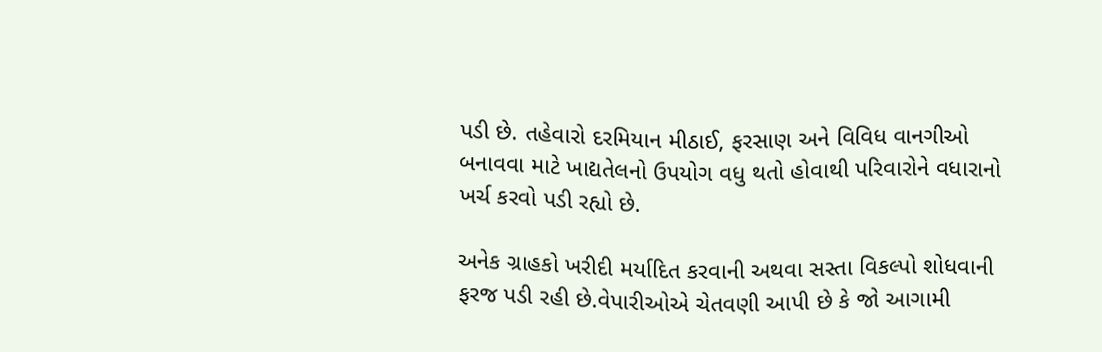પડી છે. તહેવારો દરમિયાન મીઠાઈ, ફરસાણ અને વિવિધ વાનગીઓ બનાવવા માટે ખાદ્યતેલનો ઉપયોગ વધુ થતો હોવાથી પરિવારોને વધારાનો ખર્ચ કરવો પડી રહ્યો છે.

અનેક ગ્રાહકો ખરીદી મર્યાદિત કરવાની અથવા સસ્તા વિકલ્પો શોધવાની ફરજ પડી રહી છે.વેપારીઓએ ચેતવણી આપી છે કે જો આગામી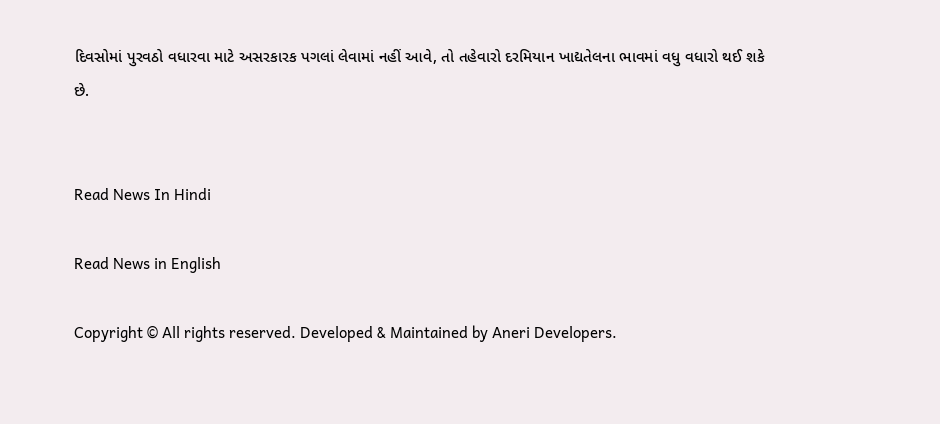દિવસોમાં પુરવઠો વધારવા માટે અસરકારક પગલાં લેવામાં નહીં આવે, તો તહેવારો દરમિયાન ખાદ્યતેલના ભાવમાં વધુ વધારો થઈ શકે છે.


Read News In Hindi

Read News in English

Copyright © All rights reserved. Developed & Maintained by Aneri Developers.